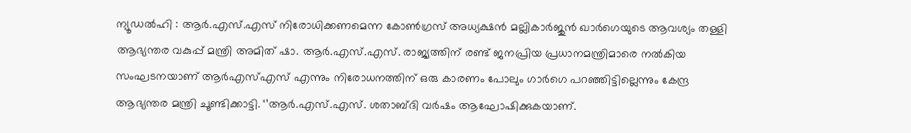ന്യൂഡൽഹി : ആർ.എസ്.എസ് നിരോധിക്കണമെന്ന കോൺഗ്രസ് അധ്യക്ഷൻ മല്ലികാർജുൻ ഖാർഗെയുടെ ആവശ്യം തള്ളി ആഭ്യന്തര വകുപ്പ് മന്ത്രി അമിത് ഷാ. ആർ.എസ്.എസ്. രാജ്യത്തിന് രണ്ട് ജനപ്രിയ പ്രധാനമന്ത്രിമാരെ നൽകിയ സംഘടനയാണ് ആർഎസ്എസ് എന്നും നിരോധനത്തിന് ഒരു കാരണം പോലും ഗാർഗെ പറഞ്ഞിട്ടില്ലെന്നും കേന്ദ്ര ആഭ്യന്തര മന്ത്രി ചൂണ്ടിക്കാട്ടി. ‘’ആർ.എസ്.എസ്. ശതാബ്ദി വർഷം ആഘോഷിക്കുകയാണ്.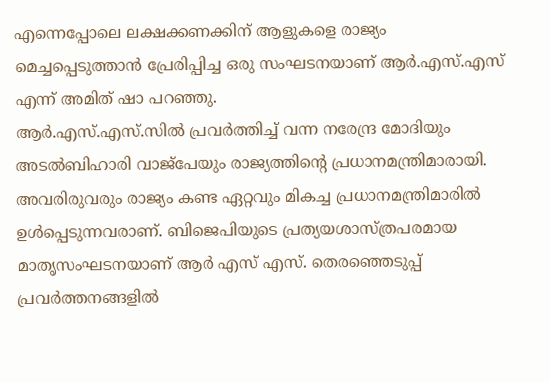എന്നെപ്പോലെ ലക്ഷക്കണക്കിന് ആളുകളെ രാജ്യം മെച്ചപ്പെടുത്താൻ പ്രേരിപ്പിച്ച ഒരു സംഘടനയാണ് ആർ.എസ്.എസ് എന്ന് അമിത് ഷാ പറഞ്ഞു.
ആർ.എസ്.എസ്.സിൽ പ്രവർത്തിച്ച് വന്ന നരേന്ദ്ര മോദിയും അടൽബിഹാരി വാജ്പേയും രാജ്യത്തിന്റെ പ്രധാനമന്ത്രിമാരായി. അവരിരുവരും രാജ്യം കണ്ട ഏറ്റവും മികച്ച പ്രധാനമന്ത്രിമാരിൽ ഉൾപ്പെടുന്നവരാണ്. ബിജെപിയുടെ പ്രത്യയശാസ്ത്രപരമായ മാതൃസംഘടനയാണ് ആർ എസ് എസ്. തെരഞ്ഞെടുപ്പ് പ്രവർത്തനങ്ങളിൽ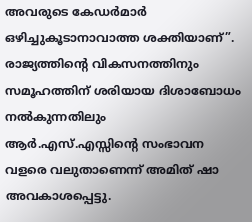അവരുടെ കേഡർമാർ ഒഴിച്ചുകൂടാനാവാത്ത ശക്തിയാണ്”. രാജ്യത്തിന്റെ വികസനത്തിനും സമൂഹത്തിന് ശരിയായ ദിശാബോധം നൽകുന്നതിലും ആർ.എസ്.എസ്സിന്റെ സംഭാവന വളരെ വലുതാണെന്ന് അമിത് ഷാ അവകാശപ്പെട്ടു.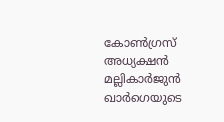കോൺഗ്രസ് അധ്യക്ഷൻ മല്ലികാർജുൻ ഖാർഗെയുടെ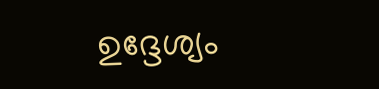ഉദ്ദേശ്യം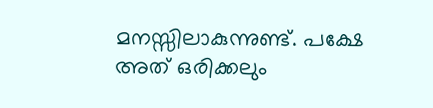മനസ്സിലാകുന്നുണ്ട്. പക്ഷേ അത് ഒരിക്കലും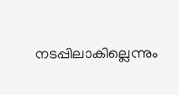നടപ്പിലാകില്ലെന്നും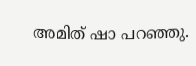അമിത് ഷാ പറഞ്ഞു.